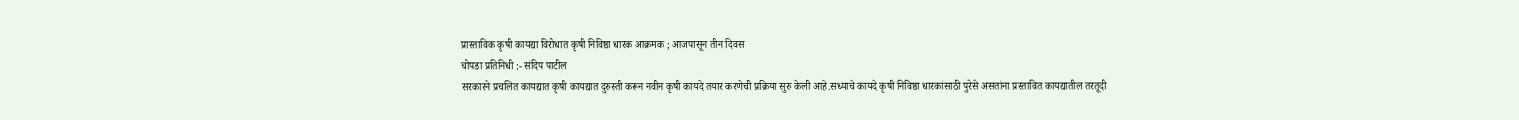प्रास्ताविक कृषी कायद्या विरोधात कृषी निविष्ठा धारक आक्रमक ; आजपासून तीन दिवस
चोपडा प्रतिनिधी :- संदिप पाटील
सरकारने प्रचलित कायद्यात कृषी कायद्यात दुरुस्ती करून नवीन कृषी कायदे तयार करणेची प्रक्रिया सुरु केली आहे.सध्याचे कायदे कृषी निविष्ठा धारकांसाठी पुरेसे असतांना प्रस्तावित कायद्यातील तरतूदी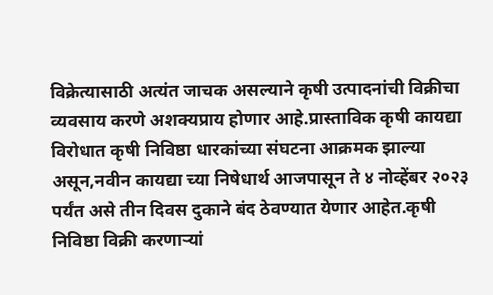विक्रेत्यासाठी अत्यंत जाचक असल्याने कृषी उत्पादनांची विक्रीचा व्यवसाय करणे अशक्यप्राय होणार आहे.प्रास्ताविक कृषी कायद्या विरोधात कृषी निविष्ठा धारकांच्या संघटना आक्रमक झाल्या असून,नवीन कायद्या च्या निषेधार्थ आजपासून ते ४ नोव्हेंबर २०२३ पर्यंत असे तीन दिवस दुकाने बंद ठेवण्यात येणार आहेत.कृषी निविष्ठा विक्री करणाऱ्यां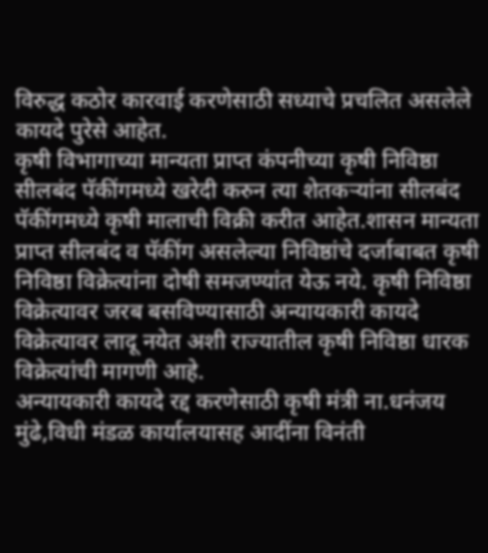विरुद्ध कठोर कारवाई करणेसाठी सध्याचे प्रचलित असलेले कायदे पुरेसे आहेत.
कृषी विभागाच्या मान्यता प्राप्त कंपनीच्या कृषी निविष्ठा सीलबंद पॅकींगमध्ये खरेदी करुन त्या शेतकऱ्यांना सीलबंद पॅकींगमध्ये कृषी मालाची विक्री करीत आहेत.शासन मान्यता प्राप्त सीलबंद व पॅकींग असलेल्या निविष्ठांचे दर्जाबाबत कृषी निविष्ठा विक्रेत्यांना दोषी समजण्यांत येऊ नये. कृषी निविष्ठा विक्रेत्यावर जरब बसविण्यासाठी अन्यायकारी कायदे विक्रेत्यावर लादू नयेत अशी राज्यातील कृषी निविष्ठा धारक विक्रेत्यांची मागणी आहे.
अन्यायकारी कायदे रद्द करणेसाठी कृषी मंत्री ना.धनंजय मुंढे,विधी मंडळ कार्यालयासह आदींना विनंती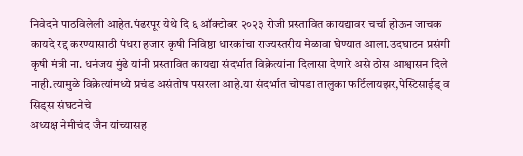निवेदने पाठविलेली आहेत.पंढरपूर येथे दि ६ ऑक्टोबर २०२३ रोजी प्रस्तावित कायद्यावर चर्चा होऊन जाचक कायदे रद्द करण्यासाठी पंधरा हजार कृषी निविष्ठा धारकांचा राज्यस्तरीय मेळावा घेण्यात आला.उदघाटन प्रसंगी कृषी मंत्री ना. धनंजय मुंढे यांनी प्रस्तावित कायद्या संदर्भात विक्रेत्यांना दिलासा देणारे असे ठोस आश्वासन दिले नाही.त्यामुळे विक्रेत्यांमध्ये प्रचंड असंतोष पसरला आहे.या संदर्भात चोपडा तालुका फर्टिलायझर,पेस्टिसाईड् व सिड्स संघटनेचे
अध्यक्ष नेमीचंद जैन यांच्यासह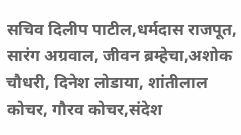सचिव दिलीप पाटील,धर्मदास राजपूत, सारंग अग्रवाल, जीवन ब्रम्हेचा,अशोक चौधरी, दिनेश लोडाया, शांतीलाल कोचर, गौरव कोचर,संदेश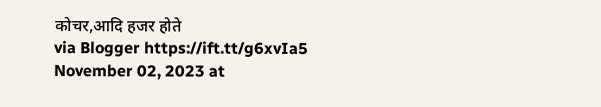कोचर,आदि हजर होते
via Blogger https://ift.tt/g6xvIa5
November 02, 2023 at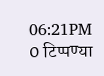06:21PM
0 टिप्पण्या